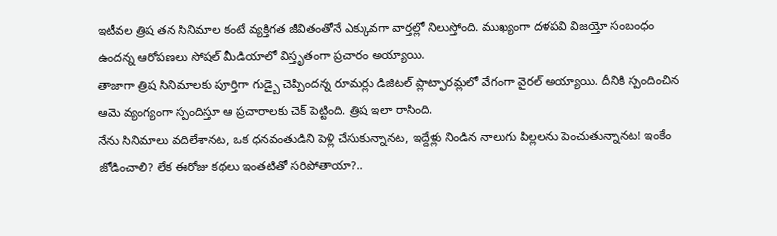ఇటీవల త్రిష తన సినిమాల కంటే వ్యక్తిగత జీవితంతోనే ఎక్కువగా వార్తల్లో నిలుస్తోంది. ముఖ్యంగా దళపవి విజయ్తో సంబంధం ఉందన్న ఆరోపణలు సోషల్ మీడియాలో విస్తృతంగా ప్రచారం అయ్యాయి.
తాజాగా త్రిష సినిమాలకు పూర్తిగా గుడ్బై చెప్పిందన్న రూమర్లు డిజిటల్ ప్లాట్ఫారమ్లలో వేగంగా వైరల్ అయ్యాయి. దీనికి స్పందించిన ఆమె వ్యంగ్యంగా స్పందిస్తూ ఆ ప్రచారాలకు చెక్ పెట్టింది. త్రిష ఇలా రాసింది.
నేను సినిమాలు వదిలేశానట, ఒక ధనవంతుడిని పెళ్లి చేసుకున్నానట, ఇద్దేళ్లు నిండిన నాలుగు పిల్లలను పెంచుతున్నానట! ఇంకేం జోడించాలి? లేక ఈరోజు కథలు ఇంతటితో సరిపోతాయా?..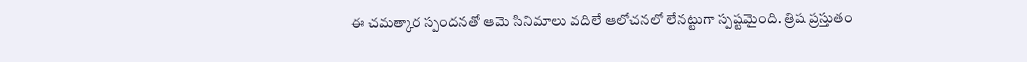ఈ చమత్కార స్పందనతో ఆమె సినిమాలు వదిలే ఆలోచనలో లేనట్టుగా స్పష్టమైంది. త్రిష ప్రస్తుతం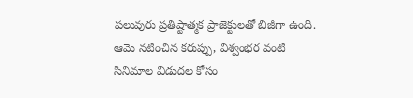పలువురు ప్రతిష్టాత్మక ప్రాజెక్టులతో బిజీగా ఉంది. ఆమె నటించిన కరుప్పు, విశ్వంభర వంటి సినిమాల విడుదల కోసం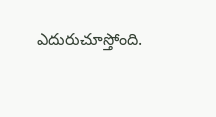ఎదురుచూస్తోంది.